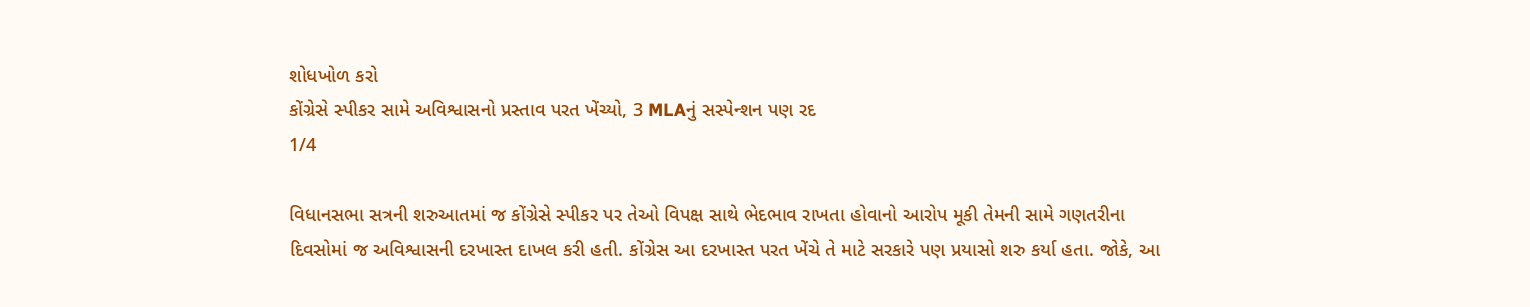શોધખોળ કરો
કોંગ્રેસે સ્પીકર સામે અવિશ્વાસનો પ્રસ્તાવ પરત ખેંચ્યો, 3 MLAનું સસ્પેન્શન પણ રદ
1/4

વિધાનસભા સત્રની શરુઆતમાં જ કોંગ્રેસે સ્પીકર પર તેઓ વિપક્ષ સાથે ભેદભાવ રાખતા હોવાનો આરોપ મૂકી તેમની સામે ગણતરીના દિવસોમાં જ અવિશ્વાસની દરખાસ્ત દાખલ કરી હતી. કોંગ્રેસ આ દરખાસ્ત પરત ખેંચે તે માટે સરકારે પણ પ્રયાસો શરુ કર્યા હતા. જોકે, આ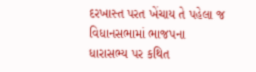દરખાસ્ત પરત ખેંચાય તે પહેલા જ વિધાનસભામાં ભાજપના ધારાસભ્ય પર કથિત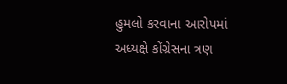હુમલો કરવાના આરોપમાં અધ્યક્ષે કોંગ્રેસના ત્રણ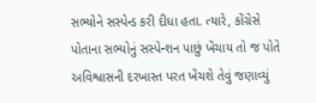સભ્યોને સસ્પેન્ડ કરી દીધા હતા. ત્યારે, કોંગ્રેસે પોતાના સભ્યોનું સસ્પેન્શન પાછું ખેંચાય તો જ પોતે અવિશ્વાસની દરખાસ્ત પરત ખેંચશે તેવું જણાવ્યું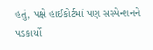હતું, પક્ષે હાઈકોર્ટમાં પણ સસ્પેન્શનને પડકાર્યો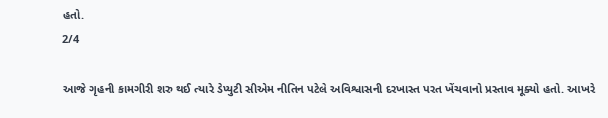હતો.
2/4

આજે ગૃહની કામગીરી શરુ થઈ ત્યારે ડેપ્યુટી સીએમ નીતિન પટેલે અવિશ્વાસની દરખાસ્ત પરત ખેંચવાનો પ્રસ્તાવ મૂક્યો હતો. આખરે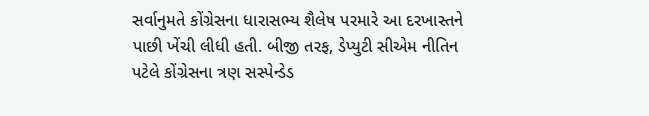સર્વાનુમતે કોંગ્રેસના ધારાસભ્ય શૈલેષ પરમારે આ દરખાસ્તને પાછી ખેંચી લીધી હતી. બીજી તરફ, ડેપ્યુટી સીએમ નીતિન પટેલે કોંગ્રેસના ત્રણ સસ્પેન્ડેડ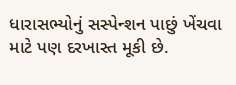ધારાસભ્યોનું સસ્પેન્શન પાછું ખેંચવા માટે પણ દરખાસ્ત મૂકી છે.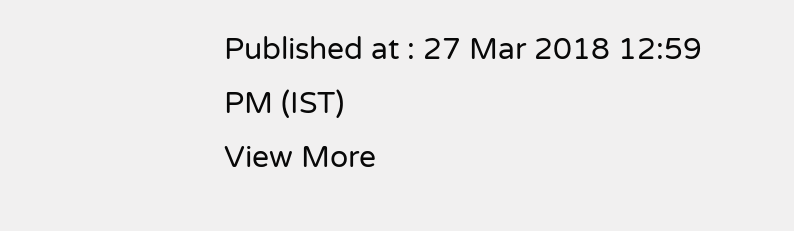Published at : 27 Mar 2018 12:59 PM (IST)
View More